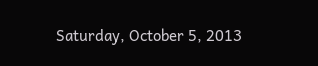Saturday, October 5, 2013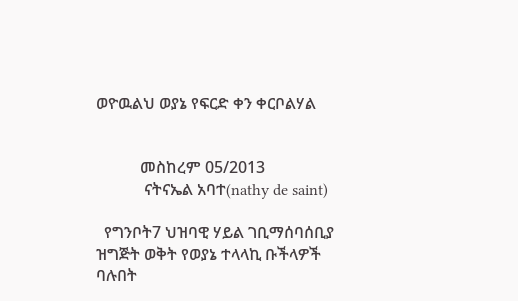ወዮዉልህ ወያኔ የፍርድ ቀን ቀርቦልሃል


           መስከረም 05/2013
            ናትናኤል አባተ(nathy de saint)

  የግንቦት7 ህዝባዊ ሃይል ገቢማሰባሰቢያ ዝግጅት ወቅት የወያኔ ተላላኪ ቡችላዎች ባሉበት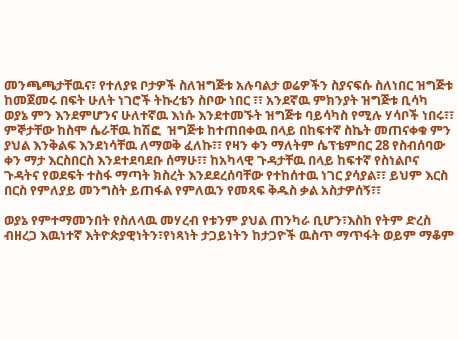መንጫጫታቸዉና፣ የተለያዩ ቦታዎች ስለዝግጅቱ አሉባልታ ወሬዎችን ስያናፍሱ ስለነበር ዝግጅቱ ከመጀመሩ በፍት ሁለት ነገሮች ትኩረቴን ስቦው ነበር ፣፣ አንደኛዉ ምክንያት ዝግጅቱ ቢሳካ ወያኔ ምን እንደምሆንና ሁለተኛዉ እነሱ እንደተመኙት ዝግጅቱ ባይሳካስ የሚሉ ሃሳቦች ነበሩ፣፣ ምኞታቸው ከስሞ ሴራቸዉ ከሽፎ  ዝግጅቱ ከተጠበቀዉ በላይ በከፍተኛ ስኬት መጠናቀቁ ምን ያህል እንቅልፍ እንደነሳቸዉ ለማወቅ ፈለኩ፣፣ የዛን ቀን ማለትም ሴፕቴምበር 28 የስብሰባው ቀን ማታ እርስበርስ እንደተደባደቡ ሰማሁ፣፣ ከአካላዊ ጉዳታቸዉ በላይ ከፍተኛ የስነልቦና ጉዳትና የወደፍት ተስፋ ማጣት ክስረት እንደደረሰባቸው የተከሰተዉ ነገር ያሳያል፣፣ ይህም እርስ በርስ የምለያይ መንግስት ይጠፋል የምለዉን የመጻፍ ቅዱስ ቃል አስታዎሰኝ፣፣

ወያኔ የምተማመንበት የስለላዉ መሃረብ የቱንም ያህል ጠንካራ ቢሆን፣እስከ የትም ድረስ ብዘረጋ እዉነተኛ እትዮጵያዊነትን፣የነጻነት ታጋይነትን ከታጋዮች ዉስጥ ማጥፋት ወይም ማቆም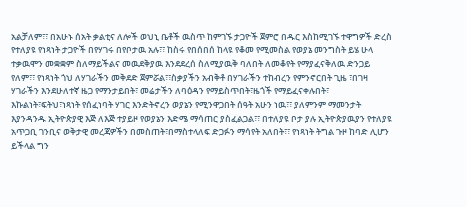አልቻለም፣፣ በአሁኑ ሰአት ቃልቲና ለሎች ወህኒ ቤቶች ዉስጥ ከምገኙ ታጋዮች ጀምሮ በዱር እስከሚገኙ ተዋግዎች ድረስ የተለያዩ የነጻነት ታጋዮች በየሃገሩ በየቦታዉ አሉ፣፣ ከስሩ የበሰበሰ ከላዩ የቆመ የሚመስል የወያኔ መንግስት ይሄ ሁላ ተቃዉሞን መቋቋም ስለማይችልና መዉደቅያዉ እንደደረሰ ስለሚያዉቅ ባለበት ለመቆየት የማያፈናቅለዉ ድንጋይ የለም፣፣ የነጻነት ጎህ ለሃገራችን መቅደድ ጀምሯል፣፣ስቃያችን አብቅቶ በሃገራችን ተከብረን የምንኖርበት ጊዜ ፣በገዛ ሃገራችን እንደሁለተኛ ዜጋ የማንታይበት፣ መሬታችን ለባዕዳን የማይስጥበት፣ዜጎች የማይፈናቀሉበት፣ እኩልነት፣ፍትህ፣ነጻነት የሰፈነባት ሃገር እንድትኖረን ወያኔን የሚንዋጋበት ሰዓት አሁን ነዉ፣፣ ያለምንም ማመንታት እያንዳንዱ ኢትዮጵያዊ እጅ ለእጅ ተያይዞ የወያኔን እድሜ ማሳጠር ያስፈልጋል፣፣ በተለያዩ ቦታ ያሉ ኢትዮጵያዉያን የተለያዩ አጥጋቢ ገንቢና ወቅታዊ መረጃዎችን በመስጠት፣በማስተላለፍ ድጋፉን ማሳየት አለበት፣፣ የነጻነት ትግል ጉዞ ከባድ ሊሆን ይችላል ግን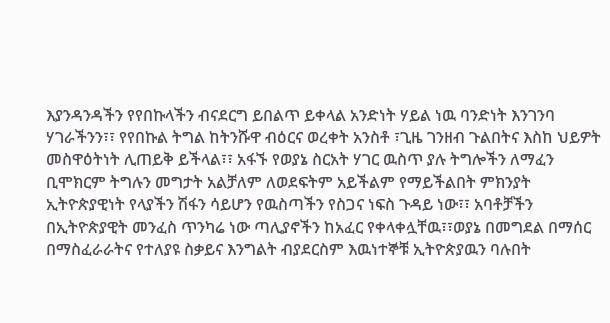እያንዳንዳችን የየበኩላችን ብናደርግ ይበልጥ ይቀላል አንድነት ሃይል ነዉ ባንድነት እንገንባ ሃገራችንን፣፣ የየበኩል ትግል ከትንሹዋ ብዕርና ወረቀት አንስቶ ፣ጊዜ ገንዘብ ጉልበትና እስከ ህይዎት መስዋዕትነት ሊጠይቅ ይችላል፣፣ አፋኙ የወያኔ ስርአት ሃገር ዉስጥ ያሉ ትግሎችን ለማፈን ቢሞክርም ትግሉን መግታት አልቻለም ለወደፍትም አይችልም የማይችልበት ምክንያት ኢትዮጵያዊነት የላያችን ሽፋን ሳይሆን የዉስጣችን የስጋና ነፍስ ጉዳይ ነው፣፣ አባቶቻችን በኢትዮጵያዊት መንፈስ ጥንካሬ ነው ጣሊያኖችን ከአፈር የቀላቀሏቸዉ፣፣ወያኔ በመግደል በማሰር በማስፈራራትና የተለያዩ ስቃይና እንግልት ብያደርስም እዉነተኞቹ ኢትዮጵያዉን ባሉበት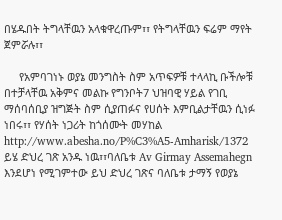በሄዱበት ትግላቸዉን አላቁዋረጡም፣፣ የትግላቸዉን ፍሬም ማየት ጀምሯሉ፣፣

     የአምባገነኑ ወያኔ መንግስት ስም አጥፍዎቹ ተላላኪ ቡችሎቹ በተቻላቸዉ አቅምና መልኩ የግንቦት7 ህዝባዊ ሃይል የገቢ ማሰባሰቢያ ዝግጅት ስም ሲያጠፉና የሀሰት እምቢልታቸዉን ሲነፉ ነበሩ፣፣ የሃሰት ነጋሪት ከጎሰሙት መሃከል http://www.abesha.no/P%C3%A5-Amharisk/1372 ይሄ ድህረ ገጽ አንዱ ነዉ፣፣ባለቤቱ Av Girmay Assemahegn እንደሆነ የሚገምተው ይህ ድህረ ገጽና ባለቤቱ ታማኝ የወያኔ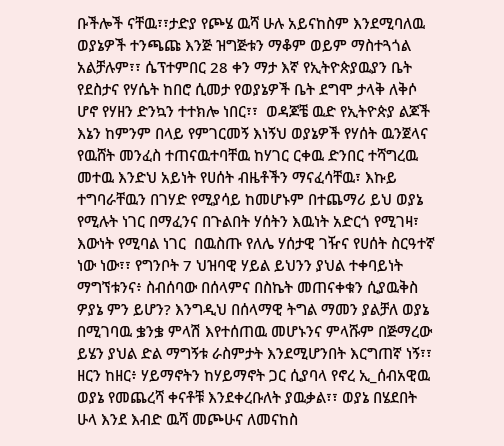ቡችሎች ናቸዉ፣፣ታድያ የጮሄ ዉሻ ሁሉ አይናከስም እንደሚባለዉ ወያኔዎች ተንጫጩ እንጅ ዝግጅቱን ማቆም ወይም ማስተጓጎል አልቻሉም፣፣ ሴፕተምበር 28 ቀን ማታ እኛ የኢትዮጵያዉያን ቤት የደስታና የሃሴት ከበሮ ሲመታ የወያኔዎች ቤት ደግሞ ታላቅ ለቅሶ ሆኖ የሃዘን ድንኳን ተተክሎ ነበር፣፣  ወዳጆቼ ዉድ የኢትዮጵያ ልጆች እኔን ከምንም በላይ የምገርመኝ እነኝህ ወያኔዎች የሃሰት ዉንጀላና የዉሸት መንፈስ ተጠናዉተባቸዉ ከሃገር ርቀዉ ድንበር ተሻግረዉ መተዉ እንድህ አይነት የሀሰት ብዜቶችን ማናፈሳቸዉ፣ እኩይ ተግባራቸዉን በገሃድ የሚያሳይ ከመሆኑም በተጨማሪ ይህ ወያኔ የሚሉት ነገር በማፈንና በጉልበት ሃሰትን እዉነት አድርጎ የሚገዛ፣ እውነት የሚባል ነገር  በዉስጡ የለሌ ሃሰታዊ ገዥና የሀሰት ስርዓተኛ ነው ነው፣፣ የግንቦት 7 ህዝባዊ ሃይል ይህንን ያህል ተቀባይነት ማግኘቱንና፥ ስብሰባው በሰላምና በስኬት መጠናቀቁን ሲያዉቅስ ዎያኔ ምን ይሆን? እንግዲህ በሰላማዊ ትግል ማመን ያልቻለ ወያኔ በሚገባዉ ቌንቌ ምላሽ እየተሰጠዉ መሆኑንና ምላሹም በጅማረው ይሄን ያህል ድል ማግኝቱ ራስምታት እንደሚሆንበት እርግጠኛ ነኝ፣፣ ዘርን ከዘር፥ ሃይማኖትን ከሃይማኖት ጋር ሲያባላ የኖረ ኢ_ሰብአዊዉ ወያኔ የመጨረሻ ቀናቶቹ እንደቀረቡለት ያዉቃል፣፣ ወያኔ በሄደበት ሁላ እንደ እብድ ዉሻ መጮሁና ለመናከስ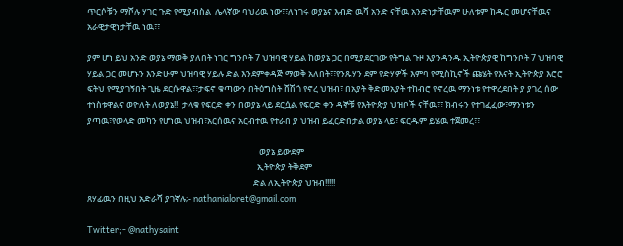ጥርሶቹን ማሾሉ ሃገር ጉድ የሚያብስል  ሌላኛው ባህሪዉ ነው፣፣ለነገሩ ወያኔና እብድ ዉሻ አንድ ናቸዉ አንድነታቸዉም ሁለቱም ከዱር መሆናቸዉና አራዊታዊነታቸዉ ነዉ፣፣

ያም ሆነ ይህ አንድ ወያኔ ማወቅ ያለበት ነገር ግንቦት 7 ህዝባዊ ሃይል ከወያኔ ጋር በሚያደርገው የትግል ጉዞ እያንዳንዱ ኢትዮጵያዊ ከግንቦት 7 ህዝባዊ ሃይል ጋር መሆኑን እንድሁም ህዝባዊ ሃይሉ ድል እንደምቀዳጅ ማወቅ አለበት፣፣የንጹሃን ደም የድሃዎች እምባ የሚስኪኖች ጩሄት የእናት ኢትዮጵያ እሮሮ ፍትህ የሚያገኝበት ጊዜ ደርሱዋል፣፣ታፍኖ ቁጣውን በትዕግስት ሸሽጎ የኖረ ህዝብ፣ በአያት ቅድመአያት ተከብሮ የኖረዉ ማንነቱ የተዋረደበት ያ ያገረ ሰው ተነስቱዋልና ወዮለት ለወያኔ!!  ታላቁ የፍርድ ቀን በወያኔ ላይ ደርሷል የፍርድ ቀን ዳኞቹ የእትዮጵያ ህዝቦች ናቸዉ፣፣ ክብሩን የተገፈፈው፣ማንነቱን ያጣዉ፣የወላድ መካን የሆነዉ ህዝብ፣አርሰዉና አርብተዉ የተራበ ያ ህዝብ ይፈርድበታል ወያኔ ላይ፣ ፍርዱም ይሄዉ ተጀመረ፣፣

                                                                                      ወያኔ ይውደም
                                                                                     ኢትዮጵያ ትቅደም
                                                                                   ድል ለኢትዮጵያ ህዝብ!!!!!
ጸሃፊዉን በዚህ አድራሻ ያገኛሉ;- nathanialoret@gmail.com

Twitter;- @nathysaint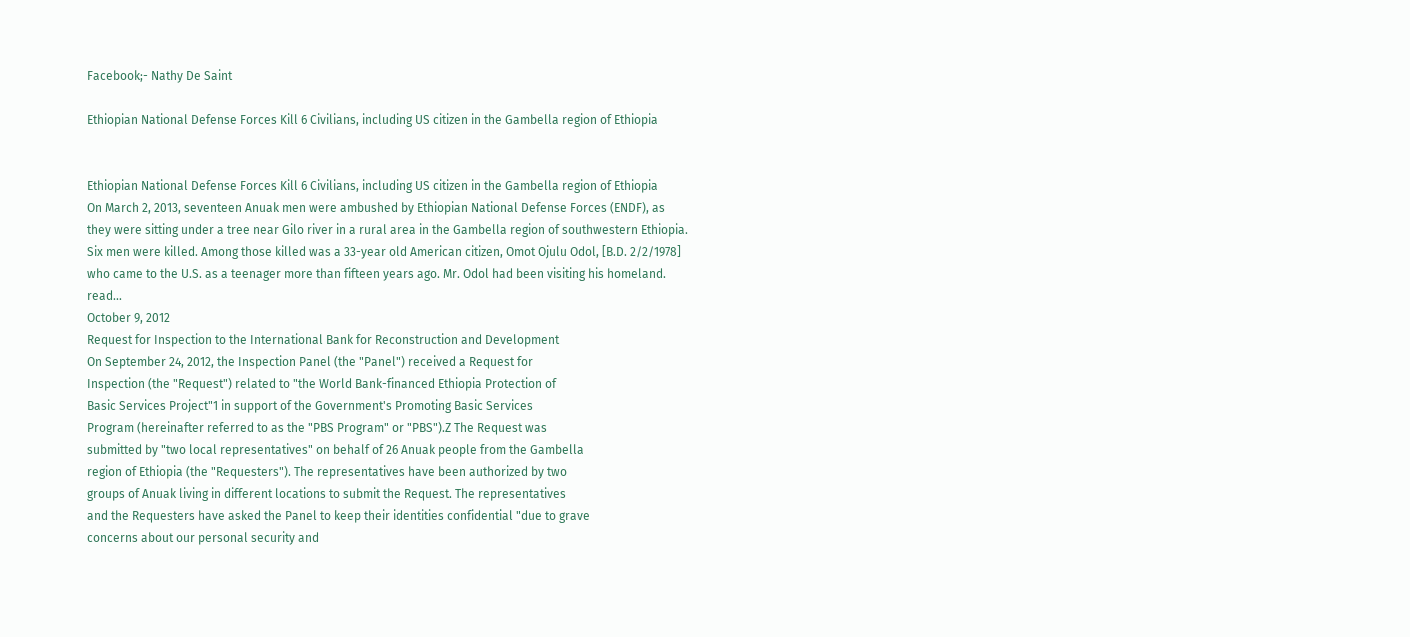Facebook;- Nathy De Saint

Ethiopian National Defense Forces Kill 6 Civilians, including US citizen in the Gambella region of Ethiopia


Ethiopian National Defense Forces Kill 6 Civilians, including US citizen in the Gambella region of Ethiopia
On March 2, 2013, seventeen Anuak men were ambushed by Ethiopian National Defense Forces (ENDF), as they were sitting under a tree near Gilo river in a rural area in the Gambella region of southwestern Ethiopia. Six men were killed. Among those killed was a 33-year old American citizen, Omot Ojulu Odol, [B.D. 2/2/1978] who came to the U.S. as a teenager more than fifteen years ago. Mr. Odol had been visiting his homeland.    read...
October 9, 2012
Request for Inspection to the International Bank for Reconstruction and Development
On September 24, 2012, the Inspection Panel (the "Panel") received a Request for
Inspection (the "Request") related to "the World Bank-financed Ethiopia Protection of
Basic Services Project"1 in support of the Government's Promoting Basic Services
Program (hereinafter referred to as the "PBS Program" or "PBS").Z The Request was
submitted by "two local representatives" on behalf of 26 Anuak people from the Gambella
region of Ethiopia (the "Requesters"). The representatives have been authorized by two
groups of Anuak living in different locations to submit the Request. The representatives
and the Requesters have asked the Panel to keep their identities confidential "due to grave
concerns about our personal security and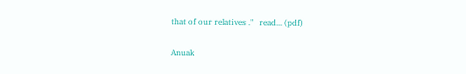that of our relatives ."   read... (pdf)

Anuak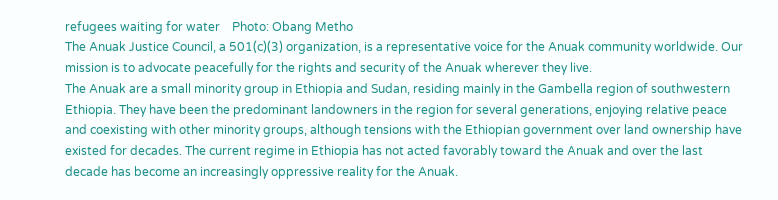refugees waiting for water    Photo: Obang Metho
The Anuak Justice Council, a 501(c)(3) organization, is a representative voice for the Anuak community worldwide. Our mission is to advocate peacefully for the rights and security of the Anuak wherever they live.
The Anuak are a small minority group in Ethiopia and Sudan, residing mainly in the Gambella region of southwestern Ethiopia. They have been the predominant landowners in the region for several generations, enjoying relative peace and coexisting with other minority groups, although tensions with the Ethiopian government over land ownership have existed for decades. The current regime in Ethiopia has not acted favorably toward the Anuak and over the last decade has become an increasingly oppressive reality for the Anuak.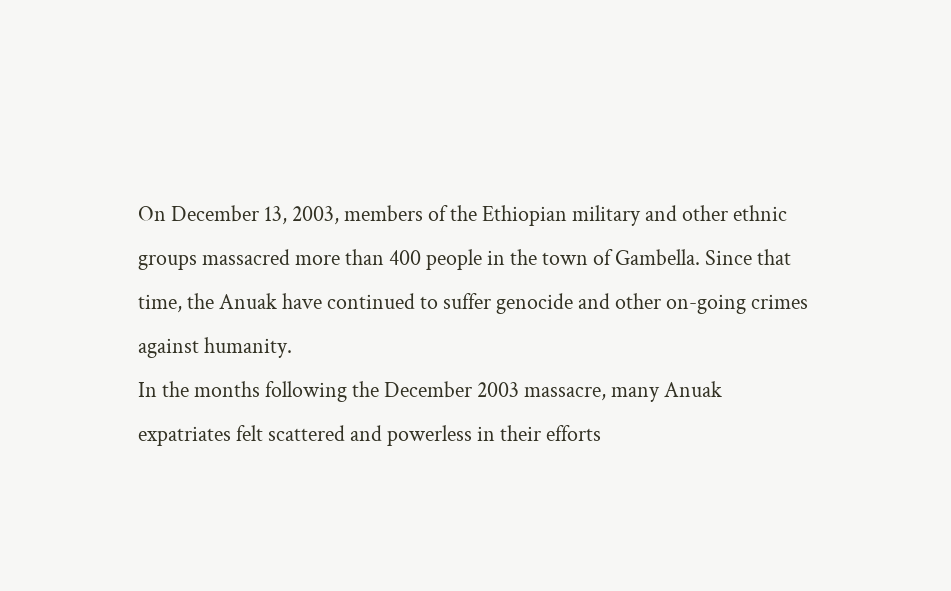On December 13, 2003, members of the Ethiopian military and other ethnic groups massacred more than 400 people in the town of Gambella. Since that time, the Anuak have continued to suffer genocide and other on-going crimes against humanity.
In the months following the December 2003 massacre, many Anuak expatriates felt scattered and powerless in their efforts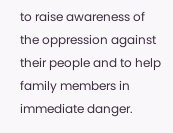to raise awareness of the oppression against their people and to help family members in immediate danger.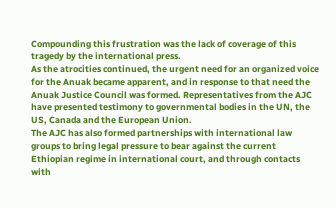Compounding this frustration was the lack of coverage of this tragedy by the international press.
As the atrocities continued, the urgent need for an organized voice for the Anuak became apparent, and in response to that need the Anuak Justice Council was formed. Representatives from the AJC have presented testimony to governmental bodies in the UN, the US, Canada and the European Union.
The AJC has also formed partnerships with international law groups to bring legal pressure to bear against the current Ethiopian regime in international court, and through contacts with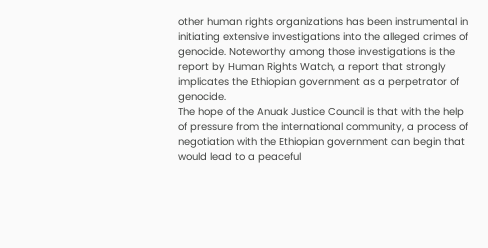other human rights organizations has been instrumental in initiating extensive investigations into the alleged crimes of genocide. Noteworthy among those investigations is the report by Human Rights Watch, a report that strongly implicates the Ethiopian government as a perpetrator of genocide.
The hope of the Anuak Justice Council is that with the help of pressure from the international community, a process of negotiation with the Ethiopian government can begin that would lead to a peaceful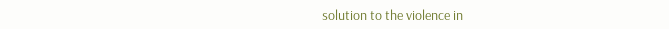solution to the violence in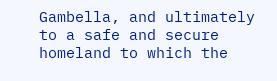Gambella, and ultimately to a safe and secure homeland to which the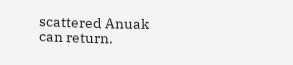scattered Anuak can return.